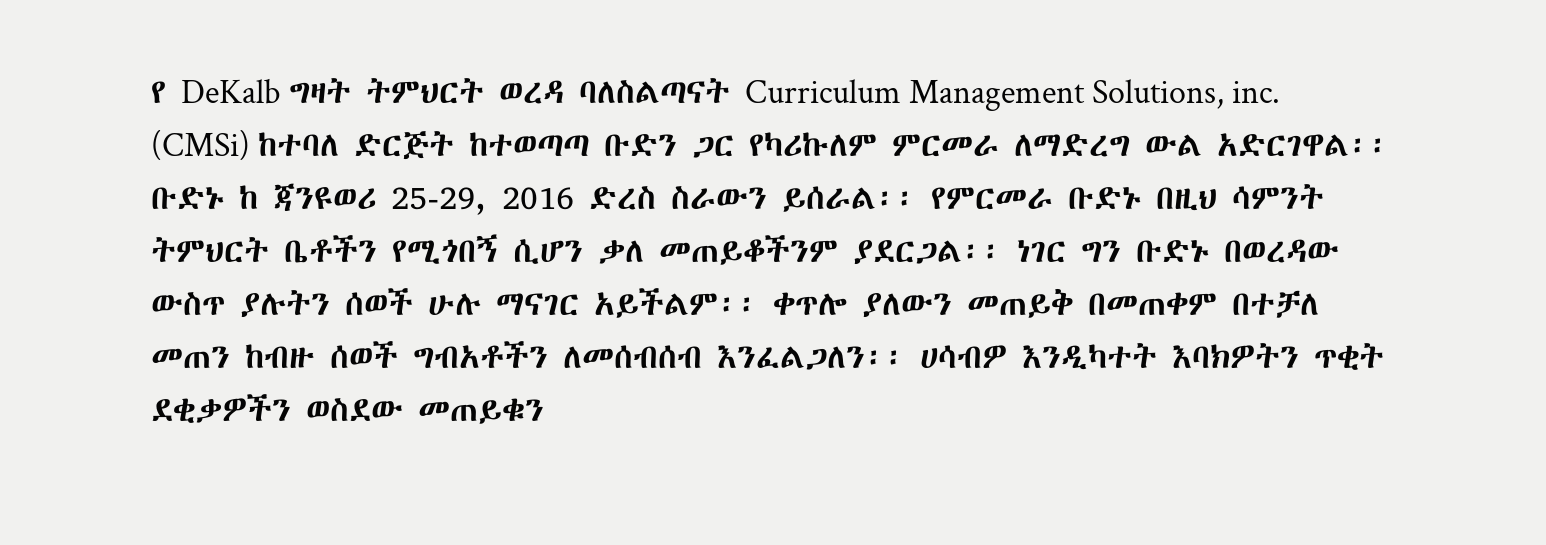የ DeKalb ግዛት ትምህርት ወረዳ ባለስልጣናት Curriculum Management Solutions, inc. (CMSi) ከተባለ ድርጅት ከተወጣጣ ቡድን ጋር የካሪኩለም ምርመራ ለማድረግ ውል አድርገዋል፡፡ ቡድኑ ከ ጃንዩወሪ 25-29, 2016 ድረስ ስራውን ይሰራል፡፡ የምርመራ ቡድኑ በዚህ ሳምንት ትምህርት ቤቶችን የሚጎበኝ ሲሆን ቃለ መጠይቆችንም ያደርጋል፡፡ ነገር ግን ቡድኑ በወረዳው ውስጥ ያሉትን ሰወች ሁሉ ማናገር አይችልም፡፡ ቀጥሎ ያለውን መጠይቅ በመጠቀም በተቻለ መጠን ከብዙ ሰወች ግብአቶችን ለመሰብሰብ እንፈልጋለን፡፡ ሀሳብዎ እንዲካተት እባክዎትን ጥቂት ደቂቃዎችን ወስደው መጠይቁን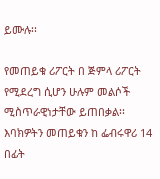ይሙሉ፡፡

የመጠይቁ ሪፖርት በ ጅምላ ሪፖርት የሚደረግ ሲሆን ሁሉም መልሶች ሚስጥራዊነታቸው ይጠበቃል፡፡ እባክዎትን መጠይቁን ከ ፌብሩዋሪ 14 በፊት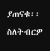ያጠናቁ፡፡ ስለትብርዎ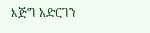እጅግ አድርገን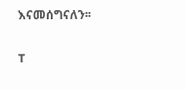እናመሰግናለን፡፡

T